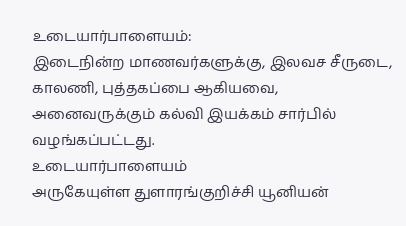உடையார்பாளையம்:
இடைநின்ற மாணவர்களுக்கு, இலவச சீருடை, காலணி, புத்தகப்பை ஆகியவை,
அனைவருக்கும் கல்வி இயக்கம் சார்பில் வழங்கப்பட்டது.
உடையார்பாளையம்
அருகேயுள்ள துளாரங்குறிச்சி யூனியன்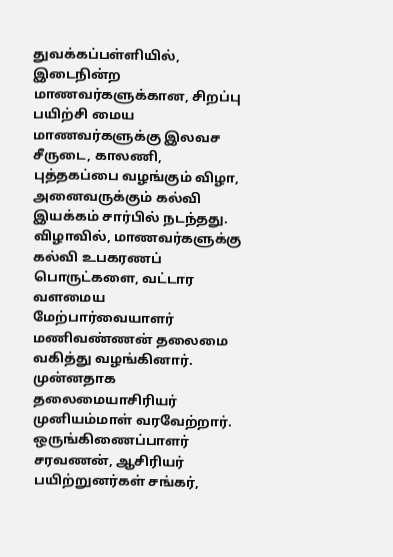துவக்கப்பள்ளியில், இடைநின்ற
மாணவர்களுக்கான, சிறப்பு பயிற்சி மைய மாணவர்களுக்கு இலவச சீருடை, காலணி,
புத்தகப்பை வழங்கும் விழா, அனைவருக்கும் கல்வி இயக்கம் சார்பில் நடந்தது.
விழாவில், மாணவர்களுக்கு கல்வி உபகரணப் பொருட்களை, வட்டார வளமைய
மேற்பார்வையாளர் மணிவண்ணன் தலைமை வகித்து வழங்கினார். முன்னதாக
தலைமையாசிரியர் முனியம்மாள் வரவேற்றார். ஒருங்கிணைப்பாளர் சரவணன், ஆசிரியர்
பயிற்றுனர்கள் சங்கர்,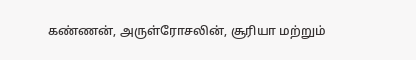கண்ணன், அருள்ரோசலின், சூரியா மற்றும்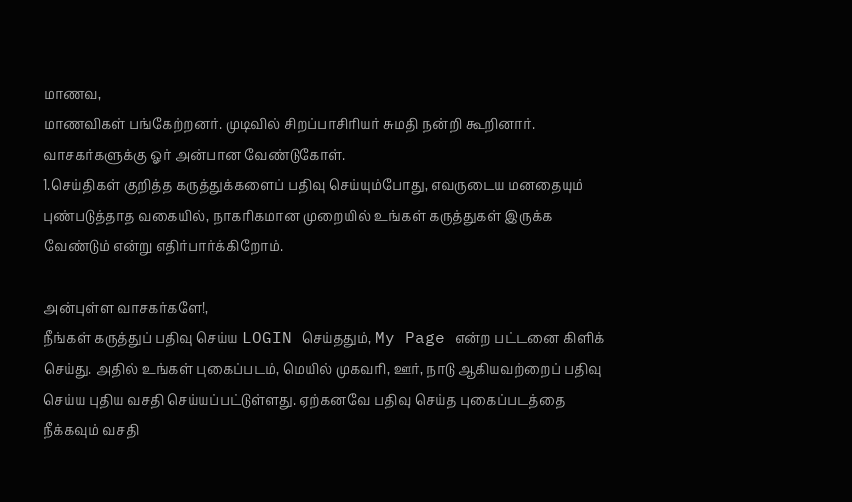மாணவ,
மாணவிகள் பங்கேற்றனர். முடிவில் சிறப்பாசிரியர் சுமதி நன்றி கூறினார்.
வாசகர்களுக்கு ஓர் அன்பான வேண்டுகோள்.
1.செய்திகள் குறித்த கருத்துக்களைப் பதிவு செய்யும்போது, எவருடைய மனதையும் புண்படுத்தாத வகையில், நாகரிகமான முறையில் உங்கள் கருத்துகள் இருக்க வேண்டும் என்று எதிர்பார்க்கிறோம்.

அன்புள்ள வாசகர்களே!,
நீங்கள் கருத்துப் பதிவு செய்ய LOGIN செய்ததும், My Page என்ற பட்டனை கிளிக் செய்து. அதில் உங்கள் புகைப்படம், மெயில் முகவரி, ஊர், நாடு ஆகியவற்றைப் பதிவு செய்ய புதிய வசதி செய்யப்பட்டுள்ளது. ஏற்கனவே பதிவு செய்த புகைப்படத்தை நீக்கவும் வசதி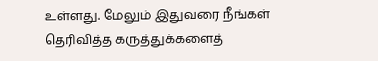உள்ளது. மேலும் இதுவரை நீங்கள் தெரிவித்த கருத்துக்களைத்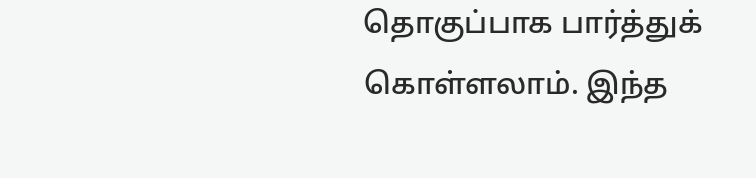தொகுப்பாக பார்த்துக் கொள்ளலாம். இந்த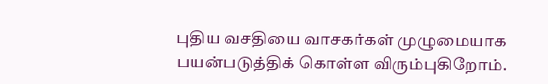புதிய வசதியை வாசகர்கள் முழுமையாக பயன்படுத்திக் கொள்ள விரும்புகிறோம்.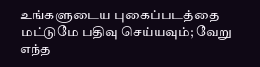உங்களுடைய புகைப்படத்தை மட்டுமே பதிவு செய்யவும்; வேறு எந்த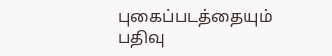புகைப்படத்தையும் பதிவு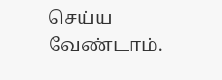செய்ய வேண்டாம்.